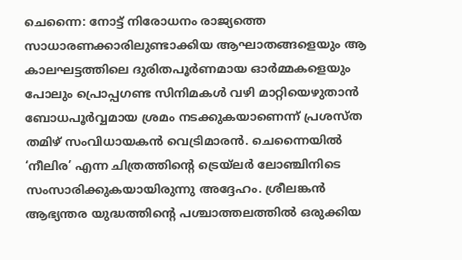ചെന്നൈ: നോട്ട് നിരോധനം രാജ്യത്തെ സാധാരണക്കാരിലുണ്ടാക്കിയ ആഘാതങ്ങളെയും ആ കാലഘട്ടത്തിലെ ദുരിതപൂർണമായ ഓർമ്മകളെയും പോലും പ്രൊപ്പഗണ്ട സിനിമകൾ വഴി മാറ്റിയെഴുതാൻ ബോധപൂർവ്വമായ ശ്രമം നടക്കുകയാണെന്ന് പ്രശസ്ത തമിഴ് സംവിധായകൻ വെട്രിമാരൻ. ചെന്നൈയിൽ ‘നീലിര’ എന്ന ചിത്രത്തിന്റെ ട്രെയ്ലർ ലോഞ്ചിനിടെ സംസാരിക്കുകയായിരുന്നു അദ്ദേഹം. ശ്രീലങ്കൻ ആഭ്യന്തര യുദ്ധത്തിന്റെ പശ്ചാത്തലത്തിൽ ഒരുക്കിയ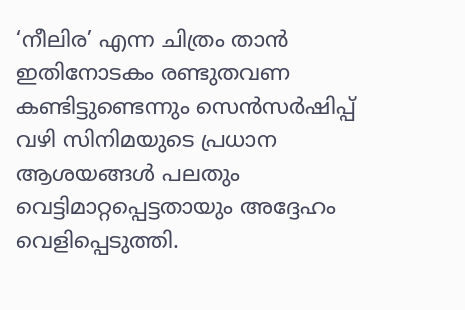‘നീലിര’ എന്ന ചിത്രം താൻ ഇതിനോടകം രണ്ടുതവണ കണ്ടിട്ടുണ്ടെന്നും സെൻസർഷിപ്പ് വഴി സിനിമയുടെ പ്രധാന ആശയങ്ങൾ പലതും വെട്ടിമാറ്റപ്പെട്ടതായും അദ്ദേഹം വെളിപ്പെടുത്തി.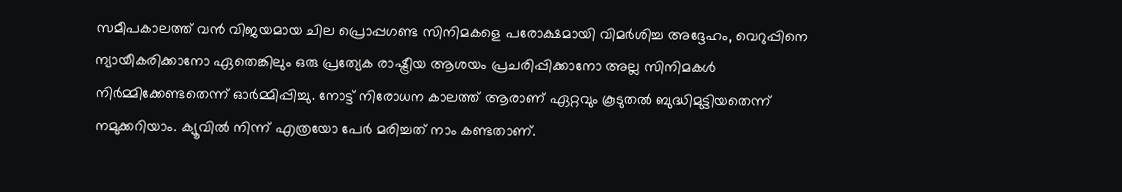സമീപകാലത്ത് വൻ വിജയമായ ചില പ്രൊപ്പഗണ്ട സിനിമകളെ പരോക്ഷമായി വിമർശിച്ച അദ്ദേഹം, വെറുപ്പിനെ ന്യായീകരിക്കാനോ ഏതെങ്കിലും ഒരു പ്രത്യേക രാഷ്ട്രീയ ആശയം പ്രചരിപ്പിക്കാനോ അല്ല സിനിമകൾ നിർമ്മിക്കേണ്ടതെന്ന് ഓർമ്മിപ്പിച്ചു. നോട്ട് നിരോധന കാലത്ത് ആരാണ് ഏറ്റവും കൂടുതൽ ബുദ്ധിമുട്ടിയതെന്ന് നമുക്കറിയാം. ക്യൂവിൽ നിന്ന് എത്രയോ പേർ മരിച്ചത് നാം കണ്ടതാണ്.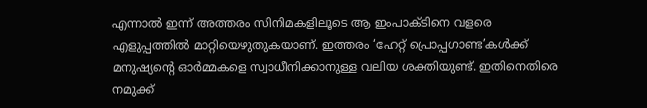എന്നാൽ ഇന്ന് അത്തരം സിനിമകളിലൂടെ ആ ഇംപാക്ടിനെ വളരെ എളുപ്പത്തിൽ മാറ്റിയെഴുതുകയാണ്. ഇത്തരം ‘ഹേറ്റ് പ്രൊപ്പഗാണ്ട’കൾക്ക് മനുഷ്യന്റെ ഓർമ്മകളെ സ്വാധീനിക്കാനുള്ള വലിയ ശക്തിയുണ്ട്. ഇതിനെതിരെ നമുക്ക്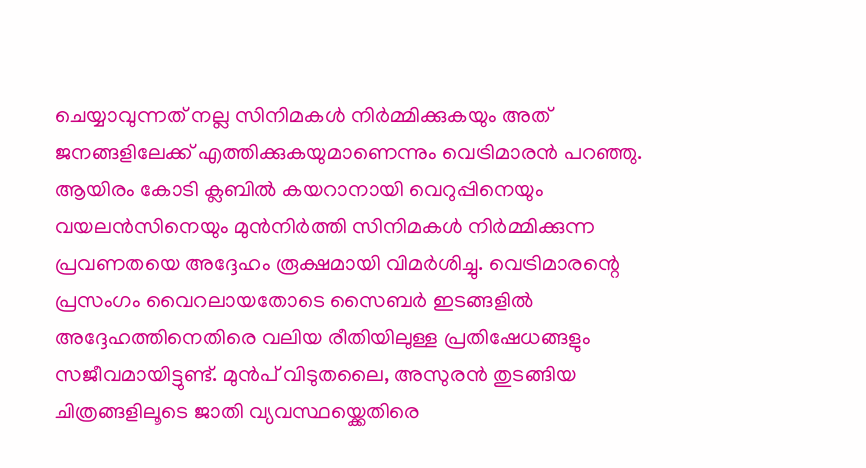ചെയ്യാവുന്നത് നല്ല സിനിമകൾ നിർമ്മിക്കുകയും അത് ജനങ്ങളിലേക്ക് എത്തിക്കുകയുമാണെന്നും വെട്രിമാരൻ പറഞ്ഞു. ആയിരം കോടി ക്ലബിൽ കയറാനായി വെറുപ്പിനെയും വയലൻസിനെയും മുൻനിർത്തി സിനിമകൾ നിർമ്മിക്കുന്ന പ്രവണതയെ അദ്ദേഹം രൂക്ഷമായി വിമർശിച്ചു. വെട്രിമാരന്റെ പ്രസംഗം വൈറലായതോടെ സൈബർ ഇടങ്ങളിൽ അദ്ദേഹത്തിനെതിരെ വലിയ രീതിയിലുള്ള പ്രതിഷേധങ്ങളും സജീവമായിട്ടുണ്ട്. മുൻപ് വിടുതലൈ, അസുരൻ തുടങ്ങിയ ചിത്രങ്ങളിലൂടെ ജാതി വ്യവസ്ഥയ്ക്കെതിരെ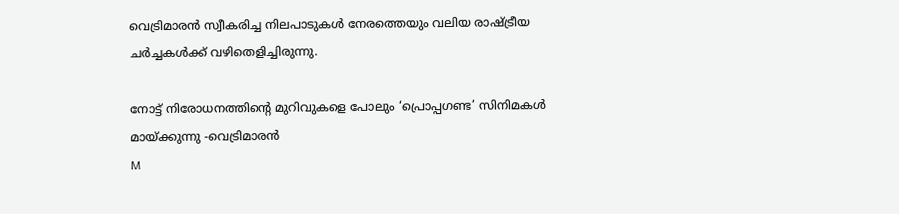വെട്രിമാരൻ സ്വീകരിച്ച നിലപാടുകൾ നേരത്തെയും വലിയ രാഷ്ട്രീയ ചർച്ചകൾക്ക് വഴിതെളിച്ചിരുന്നു.

നോട്ട് നിരോധനത്തിന്റെ മുറിവുകളെ പോലും ‘പ്രൊപ്പഗണ്ട’ സിനിമകൾ മായ്ക്കുന്നു -വെട്രിമാരൻ
M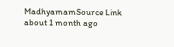MadhyamamSource Link
about 1 month ago